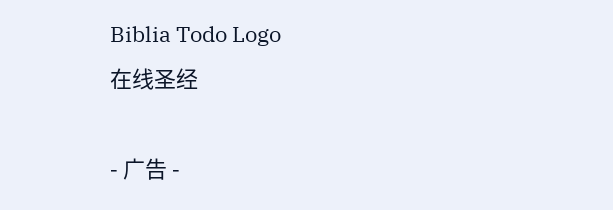Biblia Todo Logo
在线圣经

- 广告 -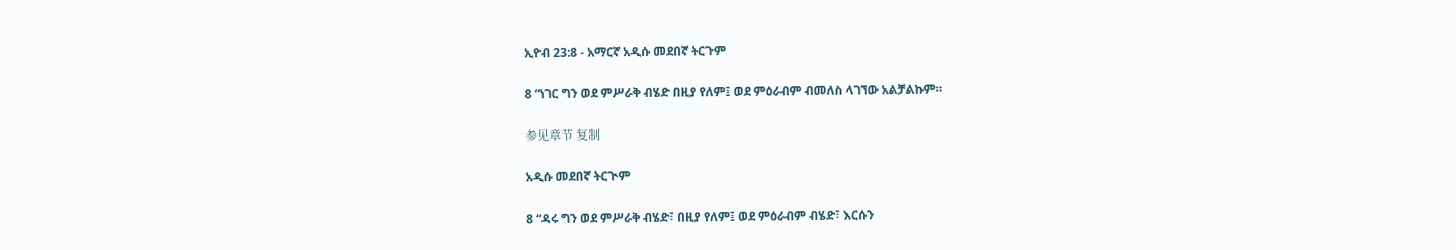ኢዮብ 23:8 - አማርኛ አዲሱ መደበኛ ትርጉም

8 “ነገር ግን ወደ ምሥራቅ ብሄድ በዚያ የለም፤ ወደ ምዕራብም ብመለስ ላገኘው አልቻልኩም።

参见章节 复制

አዲሱ መደበኛ ትርጒም

8 “ዳሩ ግን ወደ ምሥራቅ ብሄድ፣ በዚያ የለም፤ ወደ ምዕራብም ብሄድ፣ እርሱን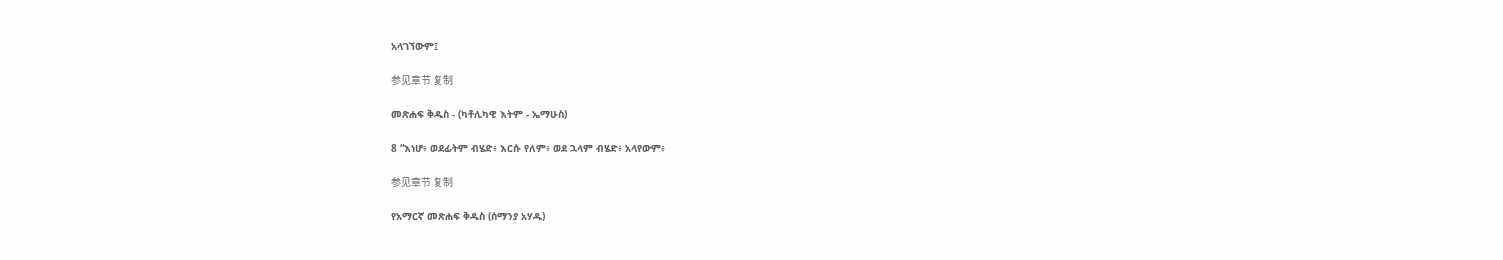አላገኘውም፤

参见章节 复制

መጽሐፍ ቅዱስ - (ካቶሊካዊ እትም - ኤማሁስ)

8 “እነሆ፥ ወደፊትም ብሄድ፥ እርሱ የለም፥ ወደ ኋላም ብሄድ፥ አላየውም፥

参见章节 复制

የአማርኛ መጽሐፍ ቅዱስ (ሰማንያ አሃዱ)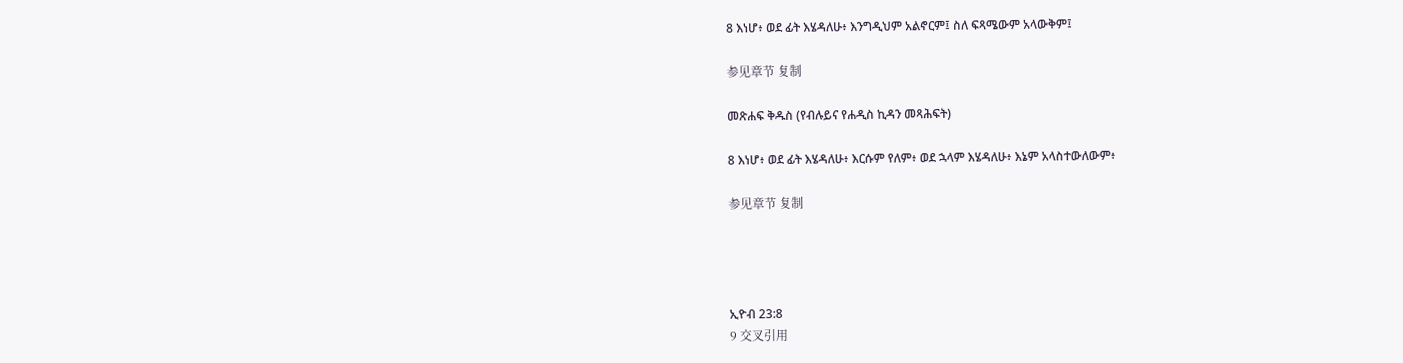8 እነሆ፥ ወደ ፊት እሄዳለሁ፥ እንግዲህም አልኖርም፤ ስለ ፍጻሜውም አላውቅም፤

参见章节 复制

መጽሐፍ ቅዱስ (የብሉይና የሐዲስ ኪዳን መጻሕፍት)

8 እነሆ፥ ወደ ፊት እሄዳለሁ፥ እርሱም የለም፥ ወደ ኋላም እሄዳለሁ፥ እኔም አላስተውለውም፥

参见章节 复制




ኢዮብ 23:8
9 交叉引用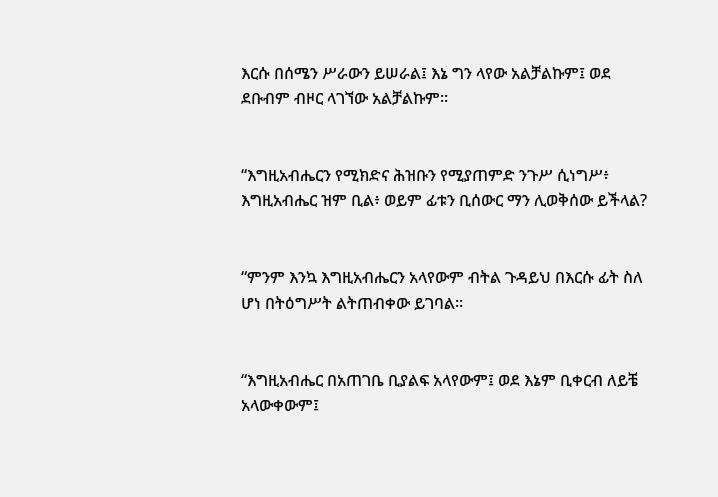እርሱ በሰሜን ሥራውን ይሠራል፤ እኔ ግን ላየው አልቻልኩም፤ ወደ ደቡብም ብዞር ላገኘው አልቻልኩም።


“እግዚአብሔርን የሚክድና ሕዝቡን የሚያጠምድ ንጉሥ ሲነግሥ፥ እግዚአብሔር ዝም ቢል፥ ወይም ፊቱን ቢሰውር ማን ሊወቅሰው ይችላል?


“ምንም እንኳ እግዚአብሔርን አላየውም ብትል ጉዳይህ በእርሱ ፊት ስለ ሆነ በትዕግሥት ልትጠብቀው ይገባል።


“እግዚአብሔር በአጠገቤ ቢያልፍ አላየውም፤ ወደ እኔም ቢቀርብ ለይቼ አላውቀውም፤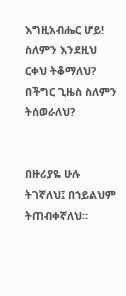እግዚአብሔር ሆይ! ስለምን እንደዚህ ርቀህ ትቆማለህ? በችግር ጊዜስ ስለምን ትሰወራለህ?


በዙሪያዬ ሁሉ ትገኛለህ፤ በኀይልህም ትጠብቀኛለህ።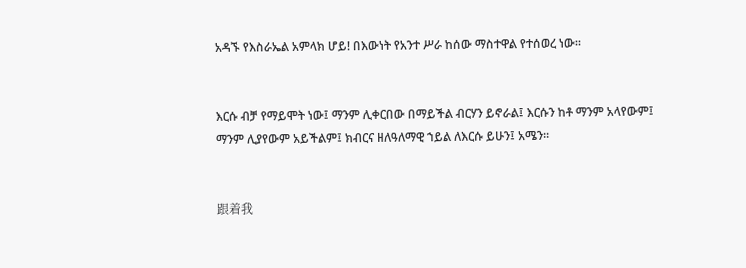አዳኙ የእስራኤል አምላክ ሆይ! በእውነት የአንተ ሥራ ከሰው ማስተዋል የተሰወረ ነው።


እርሱ ብቻ የማይሞት ነው፤ ማንም ሊቀርበው በማይችል ብርሃን ይኖራል፤ እርሱን ከቶ ማንም አላየውም፤ ማንም ሊያየውም አይችልም፤ ክብርና ዘለዓለማዊ ኀይል ለእርሱ ይሁን፤ አሜን።


跟着我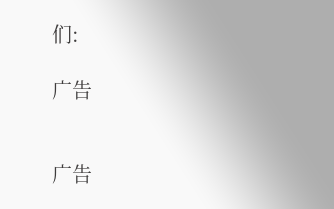们:

广告


广告